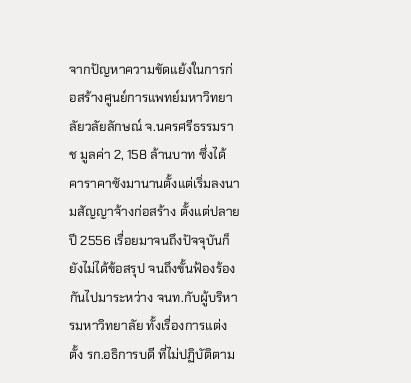จากปัญหาความขัดแย้งในการก่อสร้างศูนย์การแพทย์มหาวิทยาลัยวลัยลักษณ์ จ.นครศรีธรรมราช มูลค่า 2, 158 ล้านบาท ซึ่งได้คาราคาซังมานานตั้งแต่เริ่มลงนามสัญญาจ้างก่อสร้าง ตั้งแต่ปลายปี 2556 เรื่อยมาจนถึงปัจจุบันก็ยังไม่ได้ข้อสรุป จนถึงขั้นฟ้องร้องกันไปมาระหว่าง จนท.กับผู้บริหารมหาวิทยาลัย ทั้งเรื่องการแต่งตั้ง รก.อธิการบดี ที่ไม่ปฏิบัติตาม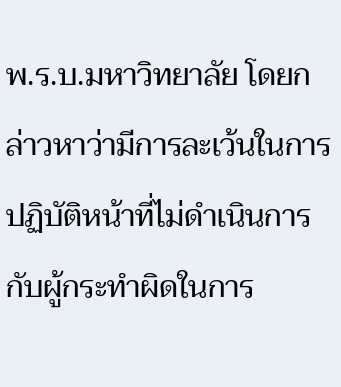พ.ร.บ.มหาวิทยาลัย โดยกล่าวหาว่ามีการละเว้นในการปฏิบัติหน้าที่ไม่ดำเนินการกับผู้กระทำผิดในการ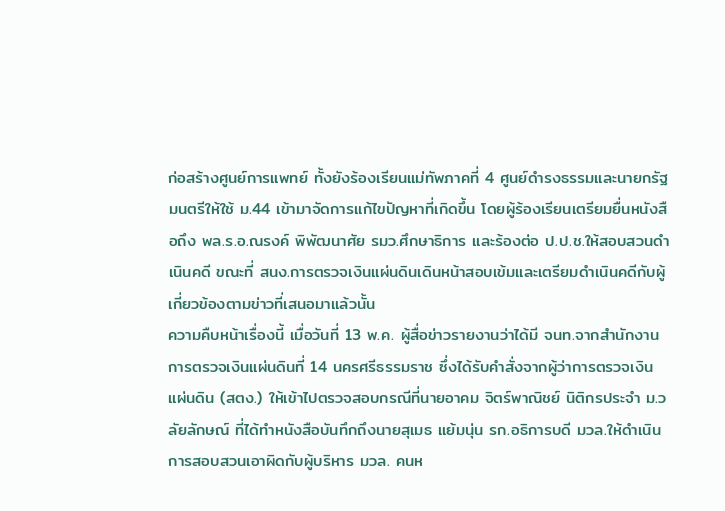ก่อสร้างศูนย์การแพทย์ ทั้งยังร้องเรียนแม่ทัพภาคที่ 4 ศูนย์ดำรงธรรมและนายกรัฐมนตรีให้ใช้ ม.44 เข้ามาจัดการแก้ไขปัญหาที่เกิดขึ้น โดยผู้ร้องเรียนเตรียมยื่นหนังสือถึง พล.ร.อ.ณรงค์ พิพัฒนาศัย รมว.ศึกษาธิการ และร้องต่อ ป.ป.ช.ให้สอบสวนดำเนินคดี ขณะที่ สนง.การตรวจเงินแผ่นดินเดินหน้าสอบเข้มและเตรียมดำเนินคดีกับผู้เกี่ยวข้องตามข่าวที่เสนอมาแล้วนั้น
ความคืบหน้าเรื่องนี้ เมื่อวันที่ 13 พ.ค. ผู้สื่อข่าวรายงานว่าได้มี จนท.จากสำนักงานการตรวจเงินแผ่นดินที่ 14 นครศรีธรรมราช ซึ่งได้รับคำสั่งจากผู้ว่าการตรวจเงินแผ่นดิน (สตง.) ให้เข้าไปตรวจสอบกรณีที่นายอาคม จิตร์พาณิชย์ นิติกรประจำ ม.วลัยลักษณ์ ที่ได้ทำหนังสือบันทึกถึงนายสุเมธ แย้มนุ่น รก.อธิการบดี มวล.ให้ดำเนินการสอบสวนเอาผิดกับผู้บริหาร มวล. คนห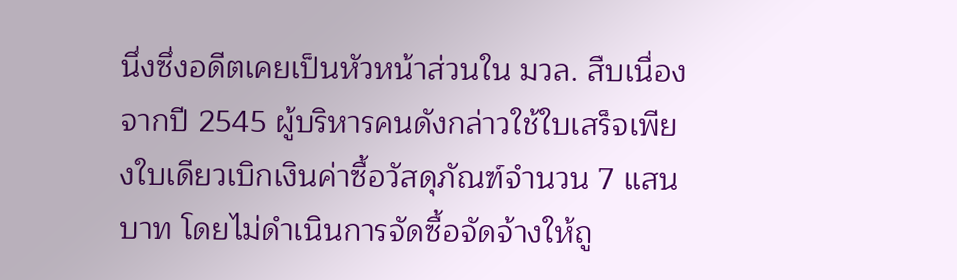นึ่งซึ่งอดีตเคยเป็นหัวหน้าส่วนใน มวล. สืบเนื่องจากปี 2545 ผู้บริหารคนดังกล่าวใช้ใบเสร็จเพียงใบเดียวเบิกเงินค่าซื้อวัสดุภัณฑ์จำนวน 7 แสนบาท โดยไม่ดำเนินการจัดซื้อจัดจ้างให้ถู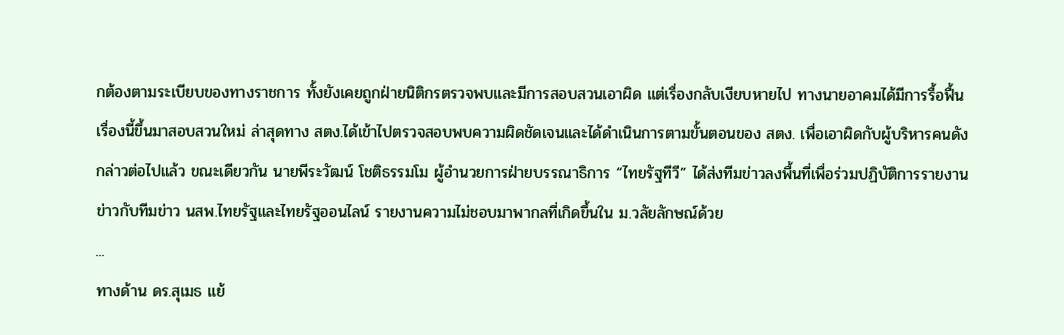กต้องตามระเบียบของทางราชการ ทั้งยังเคยถูกฝ่ายนิติกรตรวจพบและมีการสอบสวนเอาผิด แต่เรื่องกลับเงียบหายไป ทางนายอาคมได้มีการรื้อฟื้นเรื่องนี้ขึ้นมาสอบสวนใหม่ ล่าสุดทาง สตง.ได้เข้าไปตรวจสอบพบความผิดชัดเจนและได้ดำเนินการตามขั้นตอนของ สตง. เพื่อเอาผิดกับผู้บริหารคนดังกล่าวต่อไปแล้ว ขณะเดียวกัน นายพีระวัฒน์ โชติธรรมโม ผู้อำนวยการฝ่ายบรรณาธิการ “ไทยรัฐทีวี” ได้ส่งทีมข่าวลงพื้นที่เพื่อร่วมปฏิบัติการรายงานข่าวกับทีมข่าว นสพ.ไทยรัฐและไทยรัฐออนไลน์ รายงานความไม่ชอบมาพากลที่เกิดขึ้นใน ม.วลัยลักษณ์ด้วย
...
ทางด้าน ดร.สุเมธ แย้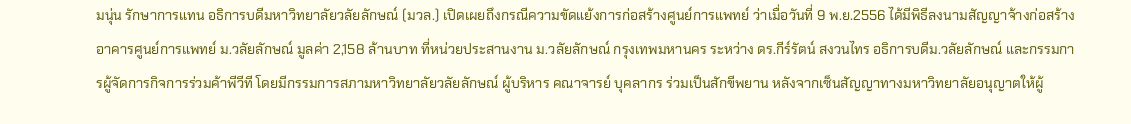มนุ่น รักษาการแทน อธิการบดีมหาวิทยาลัยวลัยลักษณ์ (มวล.) เปิดเผยถึงกรณีความขัดแย้งการก่อสร้างศูนย์การแพทย์ ว่าเมื่อวันที่ 9 พ.ย.2556 ได้มีพิธีลงนามสัญญาจ้างก่อสร้างอาคารศูนย์การแพทย์ ม.วลัยลักษณ์ มูลค่า 2,158 ล้านบาท ที่หน่วยประสานงาน ม.วลัยลักษณ์ กรุงเทพมหานคร ระหว่าง ดร.กีร์รัตน์ สงวนไทร อธิการบดีม.วลัยลักษณ์ และกรรมการผู้จัดการกิจการร่วมค้าพีวีที โดยมีกรรมการสภามหาวิทยาลัยวลัยลักษณ์ ผู้บริหาร คณาจารย์ บุคลากร ร่วมเป็นสักขีพยาน หลังจากเซ็นสัญญาทางมหาวิทยาลัยอนุญาตให้ผู้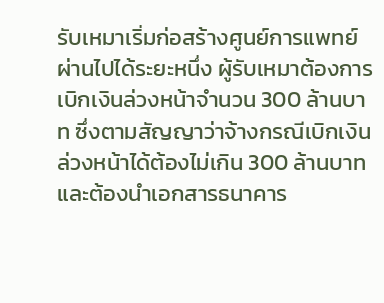รับเหมาเริ่มก่อสร้างศูนย์การแพทย์ผ่านไปได้ระยะหนึ่ง ผู้รับเหมาต้องการเบิกเงินล่วงหน้าจำนวน 300 ล้านบาท ซึ่งตามสัญญาว่าจ้างกรณีเบิกเงินล่วงหน้าได้ต้องไม่เกิน 300 ล้านบาท และต้องนำเอกสารธนาคาร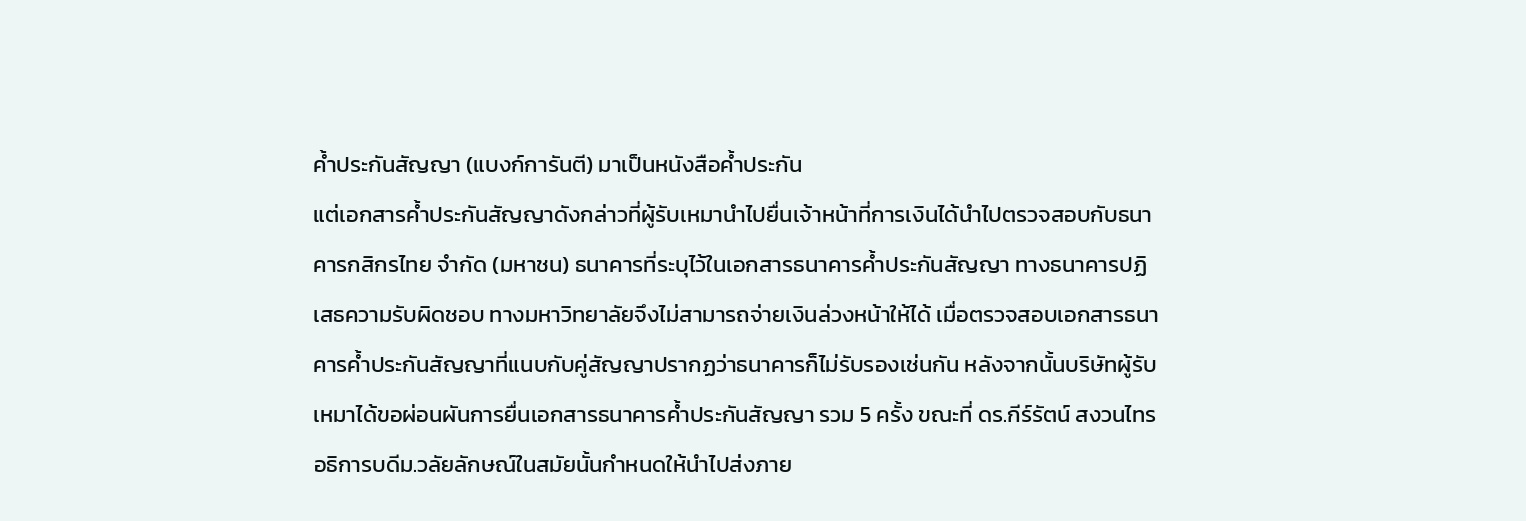ค้ำประกันสัญญา (แบงก์การันตี) มาเป็นหนังสือค้ำประกัน
แต่เอกสารค้ำประกันสัญญาดังกล่าวที่ผู้รับเหมานำไปยื่นเจ้าหน้าที่การเงินได้นำไปตรวจสอบกับธนาคารกสิกรไทย จำกัด (มหาชน) ธนาคารที่ระบุไว้ในเอกสารธนาคารค้ำประกันสัญญา ทางธนาคารปฏิเสธความรับผิดชอบ ทางมหาวิทยาลัยจึงไม่สามารถจ่ายเงินล่วงหน้าให้ได้ เมื่อตรวจสอบเอกสารธนาคารค้ำประกันสัญญาที่แนบกับคู่สัญญาปรากฏว่าธนาคารก็ไม่รับรองเช่นกัน หลังจากนั้นบริษัทผู้รับเหมาได้ขอผ่อนผันการยื่นเอกสารธนาคารค้ำประกันสัญญา รวม 5 ครั้ง ขณะที่ ดร.กีร์รัตน์ สงวนไทร อธิการบดีม.วลัยลักษณ์ในสมัยนั้นกำหนดให้นำไปส่งภาย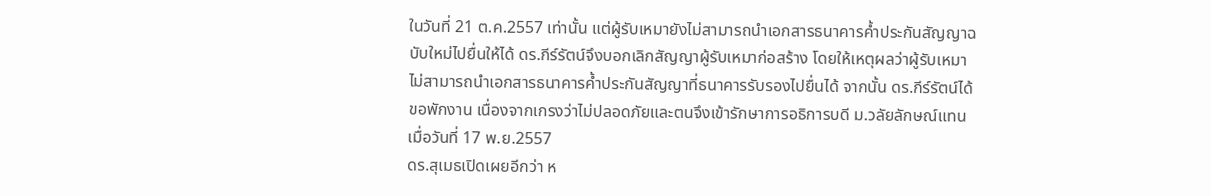ในวันที่ 21 ต.ค.2557 เท่านั้น แต่ผู้รับเหมายังไม่สามารถนำเอกสารธนาคารค้ำประกันสัญญาฉบับใหม่ไปยื่นให้ได้ ดร.กีร์รัตน์จึงบอกเลิกสัญญาผู้รับเหมาก่อสร้าง โดยให้เหตุผลว่าผู้รับเหมาไม่สามารถนำเอกสารธนาคารค้ำประกันสัญญาที่ธนาคารรับรองไปยื่นได้ จากนั้น ดร.กีร์รัตน์ได้ขอพักงาน เนื่องจากเกรงว่าไม่ปลอดภัยและตนจึงเข้ารักษาการอธิการบดี ม.วลัยลักษณ์แทน เมื่อวันที่ 17 พ.ย.2557
ดร.สุเมธเปิดเผยอีกว่า ห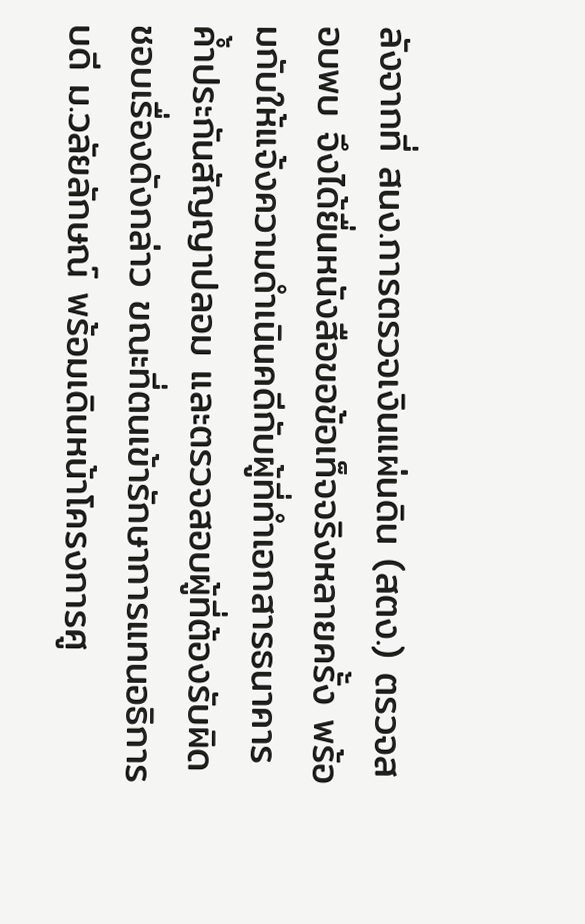ลังจากที่ สนง.การตรวจเงินแผ่นดิน (สตง.) ตรวจสอบพบ จึงได้ยื่นหนังสือขอข้อเท็จจริงหลายครั้ง พร้อมกับให้แจ้งความดำเนินคดีกับผู้ที่ทำเอกสารธนาคารค้ำประกันสัญญาปลอม และตรวจสอบผู้ที่ต้องรับผิดชอบเรื่องดังกล่าว ขณะที่ตนเข้ารักษาการแทนอธิการบดี ม.วลัยลักษณ์ พร้อมเดินหน้าโครงการศู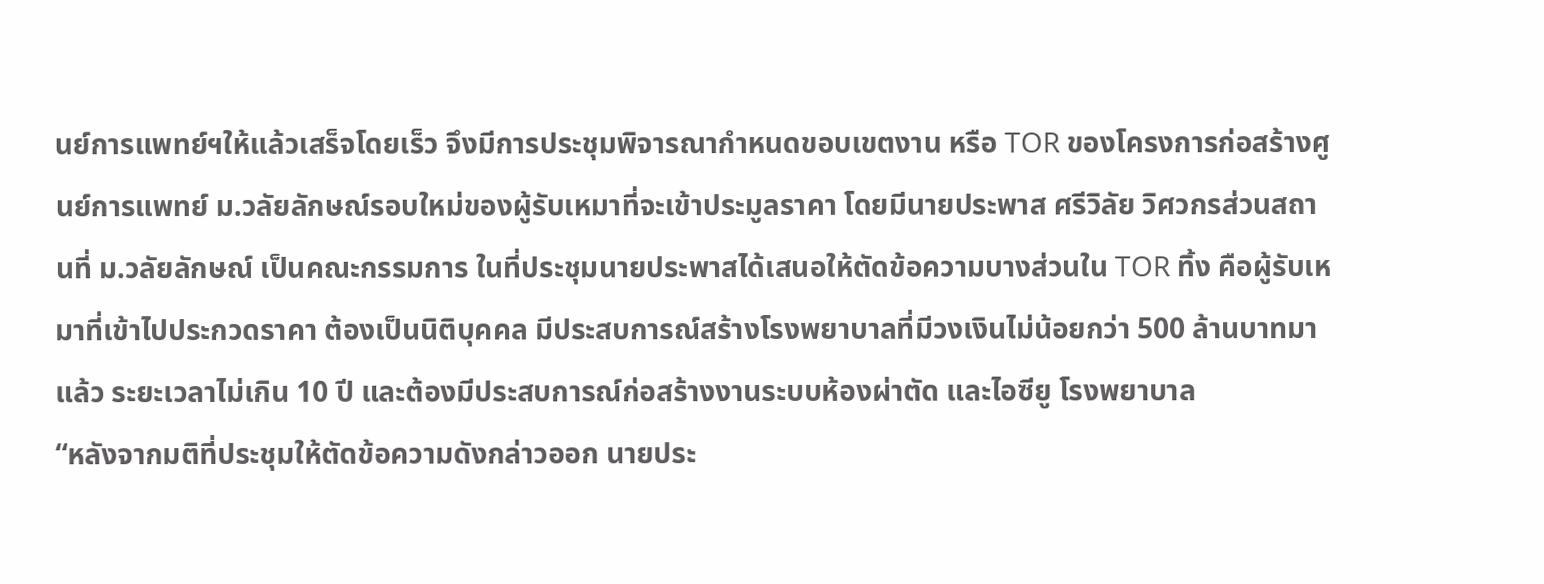นย์การแพทย์ฯให้แล้วเสร็จโดยเร็ว จึงมีการประชุมพิจารณากำหนดขอบเขตงาน หรือ TOR ของโครงการก่อสร้างศูนย์การแพทย์ ม.วลัยลักษณ์รอบใหม่ของผู้รับเหมาที่จะเข้าประมูลราคา โดยมีนายประพาส ศรีวิลัย วิศวกรส่วนสถานที่ ม.วลัยลักษณ์ เป็นคณะกรรมการ ในที่ประชุมนายประพาสได้เสนอให้ตัดข้อความบางส่วนใน TOR ทิ้ง คือผู้รับเหมาที่เข้าไปประกวดราคา ต้องเป็นนิติบุคคล มีประสบการณ์สร้างโรงพยาบาลที่มีวงเงินไม่น้อยกว่า 500 ล้านบาทมาแล้ว ระยะเวลาไม่เกิน 10 ปี และต้องมีประสบการณ์ก่อสร้างงานระบบห้องผ่าตัด และไอซียู โรงพยาบาล
“หลังจากมติที่ประชุมให้ตัดข้อความดังกล่าวออก นายประ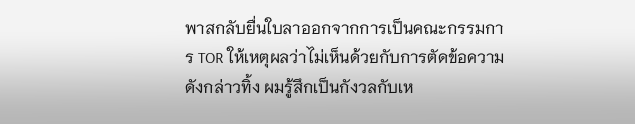พาสกลับยื่นใบลาออกจากการเป็นคณะกรรมการ TOR ให้เหตุผลว่าไม่เห็นด้วยกับการตัดข้อความดังกล่าวทิ้ง ผมรู้สึกเป็นกังวลกับเห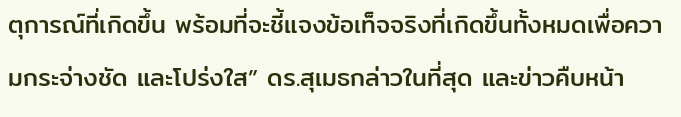ตุการณ์ที่เกิดขึ้น พร้อมที่จะชี้แจงข้อเท็จจริงที่เกิดขึ้นทั้งหมดเพื่อความกระจ่างชัด และโปร่งใส” ดร.สุเมธกล่าวในที่สุด และข่าวคืบหน้า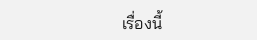เรื่องนี้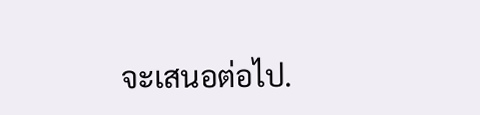จะเสนอต่อไป.